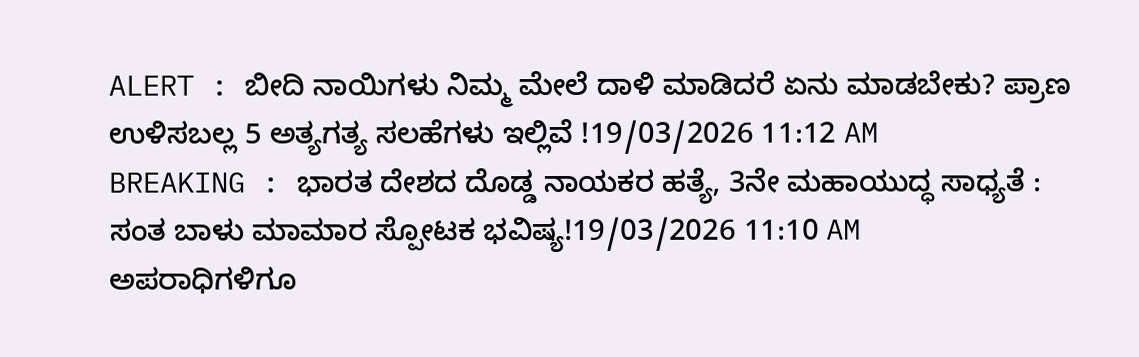ALERT : ಬೀದಿ ನಾಯಿಗಳು ನಿಮ್ಮ ಮೇಲೆ ದಾಳಿ ಮಾಡಿದರೆ ಏನು ಮಾಡಬೇಕು? ಪ್ರಾಣ ಉಳಿಸಬಲ್ಲ 5 ಅತ್ಯಗತ್ಯ ಸಲಹೆಗಳು ಇಲ್ಲಿವೆ !19/03/2026 11:12 AM
BREAKING : ಭಾರತ ದೇಶದ ದೊಡ್ಡ ನಾಯಕರ ಹತ್ಯೆ, 3ನೇ ಮಹಾಯುದ್ಧ ಸಾಧ್ಯತೆ : ಸಂತ ಬಾಳು ಮಾಮಾರ ಸ್ಪೋಟಕ ಭವಿಷ್ಯ!19/03/2026 11:10 AM
ಅಪರಾಧಿಗಳಿಗೂ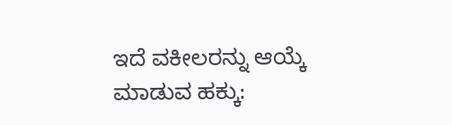ಇದೆ ವಕೀಲರನ್ನು ಆಯ್ಕೆ ಮಾಡುವ ಹಕ್ಕು: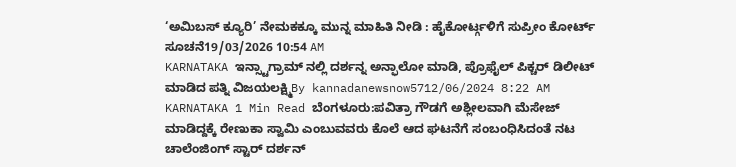‘ಅಮಿಬಸ್ ಕ್ಯೂರಿ’ ನೇಮಕಕ್ಕೂ ಮುನ್ನ ಮಾಹಿತಿ ನೀಡಿ : ಹೈಕೋರ್ಟ್ಗಳಿಗೆ ಸುಪ್ರೀಂ ಕೋರ್ಟ್ ಸೂಚನೆ19/03/2026 10:54 AM
KARNATAKA ಇನ್ಸ್ಟಾಗ್ರಾಮ್ ನಲ್ಲಿ ದರ್ಶನ್ನ ಅನ್ಫಾಲೋ ಮಾಡಿ, ಪ್ರೊಫೈಲ್ ಪಿಕ್ಚರ್ ಡಿಲೀಟ್ ಮಾಡಿದ ಪತ್ನಿ ವಿಜಯಲಕ್ಷ್ಮಿBy kannadanewsnow5712/06/2024 8:22 AM KARNATAKA 1 Min Read ಬೆಂಗಳೂರು:ಪವಿತ್ರಾ ಗೌಡಗೆ ಅಶ್ಲೀಲವಾಗಿ ಮೆಸೇಜ್ ಮಾಡಿದ್ದಕ್ಕೆ ರೇಣುಕಾ ಸ್ವಾಮಿ ಎಂಬುವವರು ಕೊಲೆ ಆದ ಘಟನೆಗೆ ಸಂಬಂಧಿಸಿದಂತೆ ನಟ ಚಾಲೆಂಜಿಂಗ್ ಸ್ಟಾರ್ ದರ್ಶನ್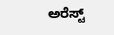ಅರೆಸ್ಟ್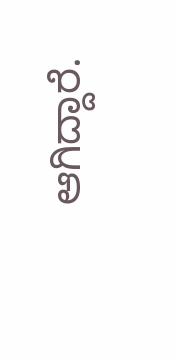ಆಗಿದ್ದಾರೆ.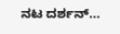ನಟ ದರ್ಶನ್…